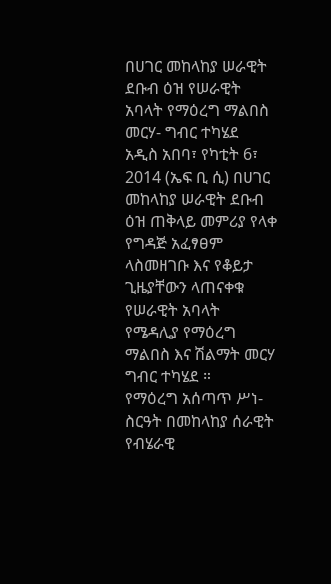በሀገር መከላከያ ሠራዊት ደቡብ ዕዝ የሠራዊት አባላት የማዕረግ ማልበስ መርሃ- ግብር ተካሄደ
አዲስ አበባ፣ የካቲት 6፣ 2014 (ኤፍ ቢ ሲ) በሀገር መከላከያ ሠራዊት ደቡብ ዕዝ ጠቅላይ መምሪያ የላቀ የግዳጅ አፈፃፀም ላስመዘገቡ እና የቆይታ ጊዜያቸውን ላጠናቀቁ የሠራዊት አባላት የሜዳሊያ የማዕረግ ማልበስ እና ሽልማት መርሃ ግብር ተካሄደ ።
የማዕረግ አሰጣጥ ሥነ-ስርዓት በመከላከያ ሰራዊት የብሄራዊ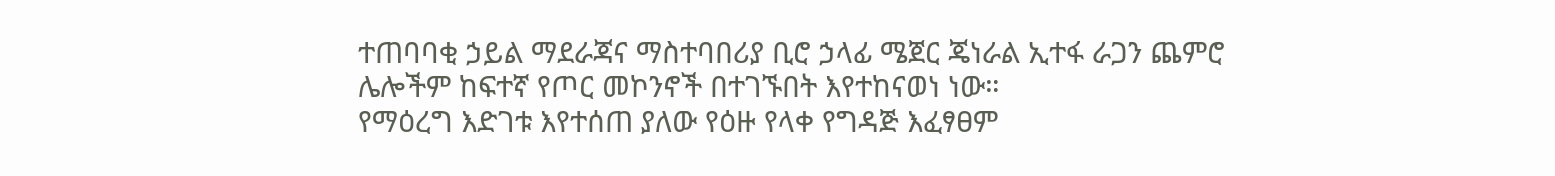ተጠባባቂ ኃይል ማደራጃና ማስተባበሪያ ቢሮ ኃላፊ ሜጀር ጄነራል ኢተፋ ራጋን ጨምሮ ሌሎችም ከፍተኛ የጦር መኮንኖች በተገኙበት እየተከናወነ ነው።
የማዕረግ እድገቱ እየተሰጠ ያለው የዕዙ የላቀ የግዳጅ እፈፃፀም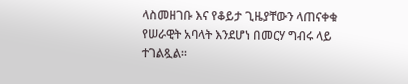ላስመዘገቡ እና የቆይታ ጊዜያቸውን ላጠናቀቁ የሠራዊት አባላት እንደሆነ በመርሃ ግብሩ ላይ ተገልጿል።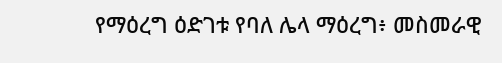የማዕረግ ዕድገቱ የባለ ሌላ ማዕረግ፥ መስመራዊ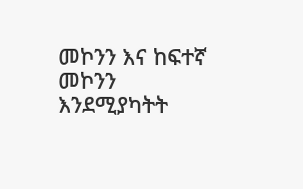መኮንን እና ከፍተኛ መኮንን እንደሚያካትት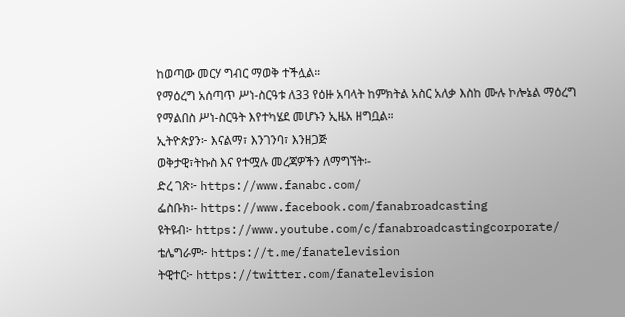ከወጣው መርሃ ግብር ማወቅ ተችሏል።
የማዕረግ አሰጣጥ ሥነ-ስርዓቱ ለ33 የዕዙ አባላት ከምክትል አስር አለቃ እስከ ሙሉ ኮሎኔል ማዕረግ የማልበስ ሥነ-ስርዓት እየተካሄደ መሆኑን ኢዜአ ዘግቧል።
ኢትዮጵያን፦ እናልማ፣ እንገንባ፣ እንዘጋጅ
ወቅታዊ፣ትኩስ እና የተሟሉ መረጃዎችን ለማግኘት፡-
ድረ ገጽ፦ https://www.fanabc.com/
ፌስቡክ፡- https://www.facebook.com/fanabroadcasting
ዩትዩብ፦ https://www.youtube.com/c/fanabroadcastingcorporate/
ቴሌግራም፦ https://t.me/fanatelevision
ትዊተር፦ https://twitter.com/fanatelevision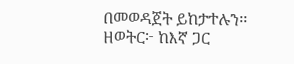በመወዳጀት ይከታተሉን፡፡
ዘወትር፦ ከእኛ ጋር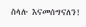ስላሉ እናመሰግናለን!